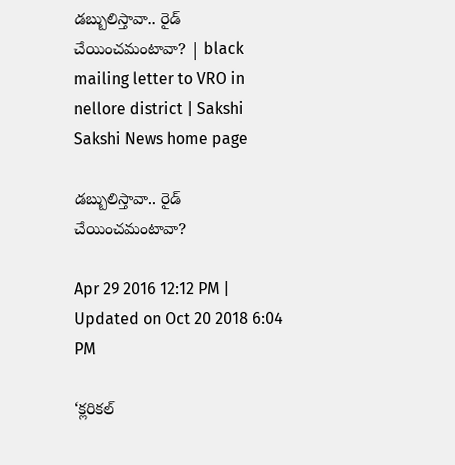డబ్బులిస్తావా.. రైడ్‌ చేయించమంటావా? | black mailing letter to VRO in nellore district | Sakshi
Sakshi News home page

డబ్బులిస్తావా.. రైడ్‌ చేయించమంటావా?

Apr 29 2016 12:12 PM | Updated on Oct 20 2018 6:04 PM

‘క్లరికల్‌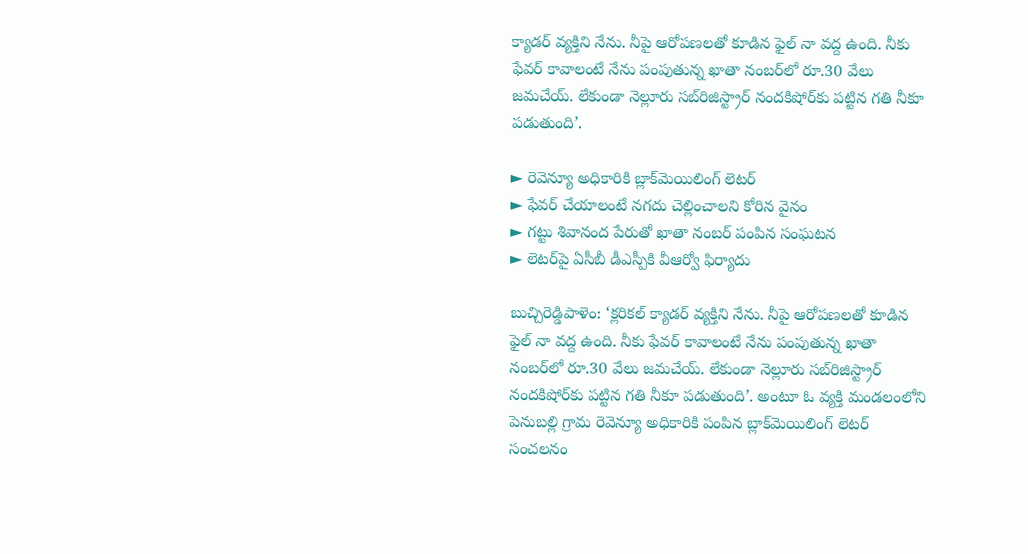క్యాడర్‌ వ్యక్తిని నేను. నీపై ఆరోపణలతో కూడిన ఫైల్‌ నా వద్ద ఉంది. నీకు ఫేవర్‌ కావాలంటే నేను పంపుతున్న ఖాతా నంబర్‌లో రూ.30 వేలు జమచేయ్‌. లేకుండా నెల్లూరు సబ్‌రిజిస్ట్రార్‌ నందకిషోర్‌కు పట్టిన గతి నీకూ పడుతుంది’.

► రెవెన్యూ అధికారికి బ్లాక్‌మెయిలింగ్‌ లెటర్‌
► ఫేవర్‌ చేయాలంటే నగదు చెల్లించాలని కోరిన వైనం
► గట్టు శివానంద పేరుతో ఖాతా నంబర్‌ పంపిన సంఘటన
► లెటర్‌పై ఏసీబీ డీఎస్పీకి వీఆర్వో ఫిర్యాదు

బుచ్చిరెడ్డిపాళెం: ‘క్లరికల్‌ క్యాడర్‌ వ్యక్తిని నేను. నీపై ఆరోపణలతో కూడిన ఫైల్‌ నా వద్ద ఉంది. నీకు ఫేవర్‌ కావాలంటే నేను పంపుతున్న ఖాతా నంబర్‌లో రూ.30 వేలు జమచేయ్‌. లేకుండా నెల్లూరు సబ్‌రిజిస్ట్రార్‌ నందకిషోర్‌కు పట్టిన గతి నీకూ పడుతుంది’. అంటూ ఓ వ్యక్తి మండలంలోని పెనుబల్లి గ్రామ రెవెన్యూ అధికారికి పంపిన బ్లాక్‌మెయిలింగ్‌ లెటర్‌ సంచలనం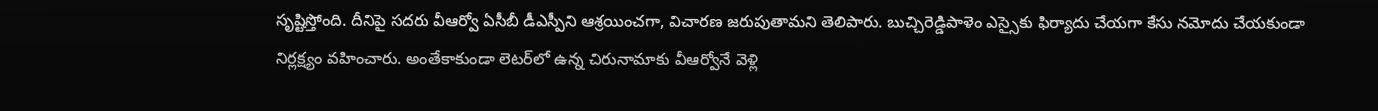సృష్టిస్తోంది. దీనిపై సదరు వీఆర్వో ఏసీబీ డీఎస్పీని ఆశ్రయించగా, విచారణ జరుపుతామని తెలిపారు. బుచ్చిరెడ్డిపాళెం ఎస్సైకు ఫిర్యాదు చేయగా కేసు నమోదు చేయకుండా నిర్లక్ష్యం వహించారు. అంతేకాకుండా లెటర్‌లో ఉన్న చిరునామాకు వీఆర్వోనే వెళ్లి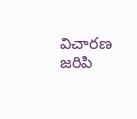విచారణ జరిపి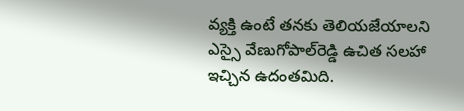వ్యక్తి ఉంటే తనకు తెలియజేయాలని ఎస్సై వేణుగోపాల్‌రెడ్డి ఉచిత సలహా ఇచ్చిన ఉదంతమిది.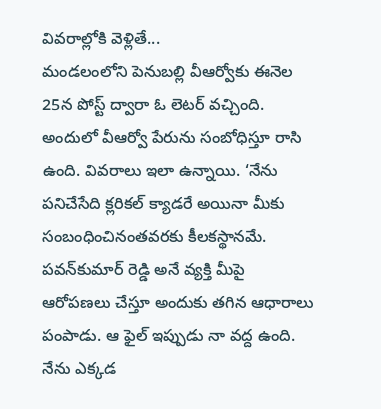వివరాల్లోకి వెళ్లితే...
మండలంలోని పెనుబల్లి వీఆర్వోకు ఈనెల 25న పోస్ట్‌ ద్వారా ఓ లెటర్‌ వచ్చింది. అందులో వీఆర్వో పేరును సంబోధిస్తూ రాసి ఉంది. వివరాలు ఇలా ఉన్నాయి. ‘నేను పనిచేసేది క్లరికల్‌ క్యాడరే అయినా మీకు సంబంధించినంతవరకు కీలకస్థానమే. పవన్‌కుమార్‌ రెడ్డి అనే వ్యక్తి మీపై ఆరోపణలు చేస్తూ అందుకు తగిన ఆధారాలు పంపాడు. ఆ ఫైల్‌ ఇప్పుడు నా వద్ద ఉంది. నేను ఎక్కడ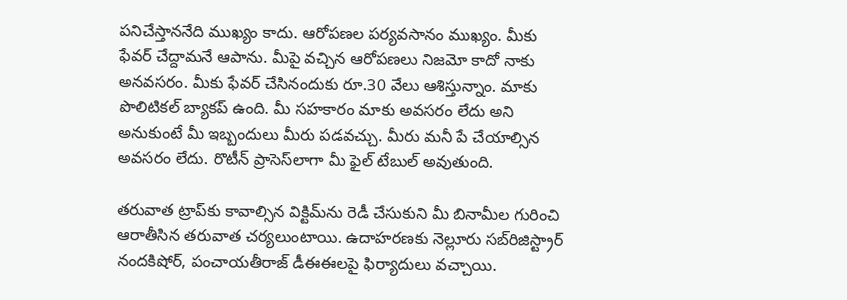పనిచేస్తాననేది ముఖ్యం కాదు. ఆరోపణల పర్యవసానం ముఖ్యం. మీకు ఫేవర్‌ చేద్దామనే ఆపాను. మీపై వచ్చిన ఆరోపణలు నిజమో కాదో నాకు అనవసరం. మీకు ఫేవర్‌ చేసినందుకు రూ.30 వేలు ఆశిస్తున్నాం. మాకు పొలిటికల్‌ బ్యాకప్‌ ఉంది. మీ సహకారం మాకు అవసరం లేదు అని అనుకుంటే మీ ఇబ్బందులు మీరు పడవచ్చు. మీరు మనీ పే చేయాల్సిన అవసరం లేదు. రొటీన్‌ ప్రాసెస్‌లాగా మీ ఫైల్‌ టేబుల్‌ అవుతుంది.

తరువాత ట్రాప్‌కు కావాల్సిన విక్టిమ్‌ను రెడీ చేసుకుని మీ బినామీల గురించి ఆరాతీసిన తరువాత చర్యలుంటాయి. ఉదాహరణకు నెల్లూరు సబ్‌రిజిస్ట్రార్‌ నందకిషోర్, పంచాయతీరాజ్‌ డీఈఈలపై ఫిర్యాదులు వచ్చాయి.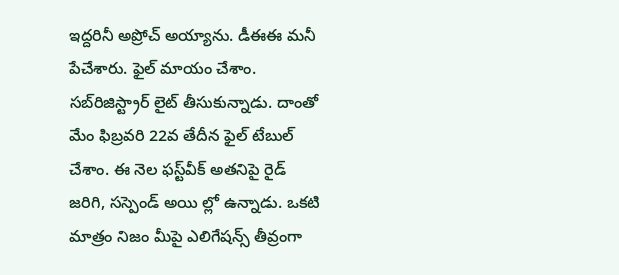ఇద్దరినీ అప్రోచ్‌ అయ్యాను. డీఈఈ మనీ పేచేశారు. ఫైల్‌ మాయం చేశాం. సబ్‌రిజిస్ట్రార్‌ లైట్‌ తీసుకున్నాడు. దాంతో మేం ఫిబ్రవరి 22వ తేదీన ఫైల్‌ టేబుల్‌ చేశాం. ఈ నెల ఫస్ట్‌వీక్‌ అతనిపై రైడ్‌ జరిగి, సస్పెండ్‌ అయి ల్లో ఉన్నాడు. ఒకటి మాత్రం నిజం మీపై ఎలిగేషన్స్‌ తీవ్రంగా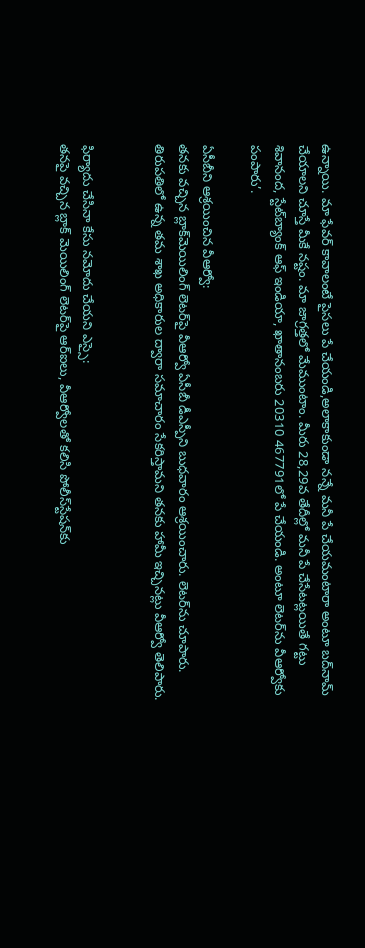ఉన్నాయి. మా ఫేవర్‌ కావాలంటే పైసలు పే చేయండి,అలాకాకుండా నన్నే మనీ పే చేయమంటారా అంటూ బద్‌నామ్‌ చేయాలని చూస్తే మీకే నష్టం. మా జాగ్రత్తలో మేముంటాం. మీరు 28,29వ తేదీల్లో మనీ పే చేసేటట్లయితే గట్టు శివానంద, స్టేట్‌బ్యాంక్‌ ఆఫ్‌ ఇండియా, ఖాతానంబరు 20310 467791లో పే చేయండి. అంటూ లెటర్‌ను వీఆర్వోకు పంపారు’.

ఏసీబీని ఆశ్రయించిన వీఆర్వో:
తనకు వచ్చిన బ్లాక్‌మెయిలింగ్‌ లెటర్‌పై వీఆర్వో ఏసీబీ డీఎస్పీని బుధవారం ఆశ్రయించారు. లెటర్‌ను చూపారు. తిరుపతిలో ఉన్న తమ శాఖ అధికారుల ద్వారా సమాచారం సేకరిస్తామని తనకు హామీ ఇచ్చినట్లు వీఆర్వో తెలిపారు.


ఫిర్యాదు చేసినా కేసు నమోదు చేయని ఎస్సై:
తనపై వచ్చిన బ్లాక్‌ మెయిలింగ్‌ లెటర్‌పై ఆర్‌ఐలు, వీఆర్వోలతో కలిసి పోలీస్‌స్టేషన్‌కు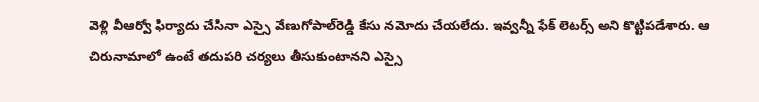వెళ్లి వీఆర్వో ఫిర్యాదు చేసినా ఎస్సై వేణుగోపాల్‌రెడ్డి కేసు నమోదు చేయలేదు. ఇవ్వన్నీ ఫేక్‌ లెటర్స్‌ అని కొట్టిపడేశారు. ఆ చిరునామాలో ఉంటే తదుపరి చర్యలు తీసుకుంటానని ఎస్సై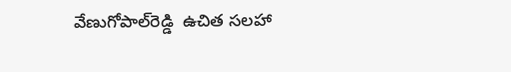వేణుగోపాల్‌రెడ్డి  ఉచిత సలహా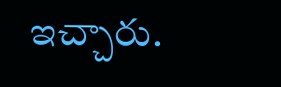ఇచ్చారు.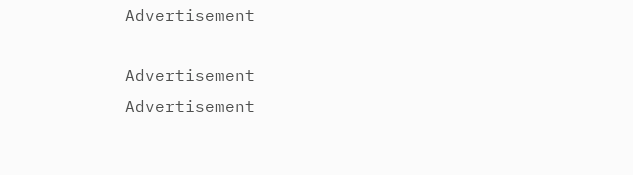Advertisement

Advertisement
Advertisement